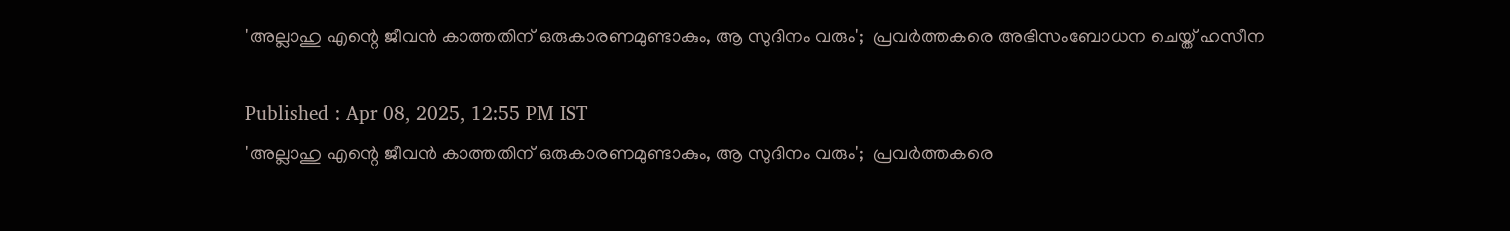'അല്ലാഹു എന്റെ ജീവൻ കാത്തതിന് ഒരുകാരണമുണ്ടാകും, ആ സുദിനം വരും';  പ്രവർത്തകരെ അഭിസംബോധന ചെയ്ത് ഹസീന

Published : Apr 08, 2025, 12:55 PM IST
'അല്ലാഹു എന്റെ ജീവൻ കാത്തതിന് ഒരുകാരണമുണ്ടാകും, ആ സുദിനം വരും';  പ്രവർത്തകരെ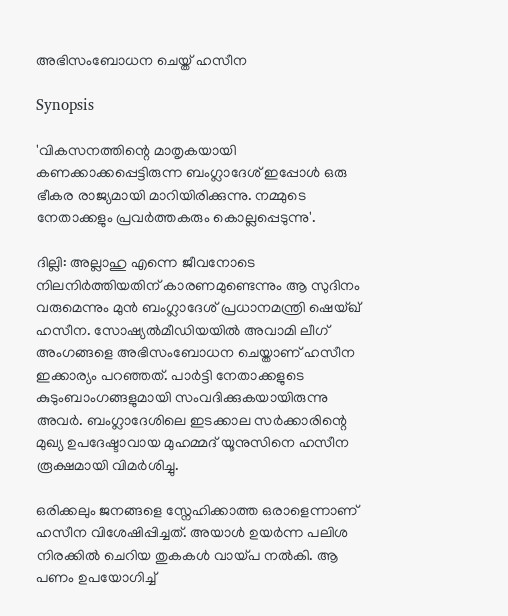അഭിസംബോധന ചെയ്ത് ഹസീന

Synopsis

'വികസനത്തിന്റെ മാതൃകയായി കണക്കാക്കപ്പെട്ടിരുന്ന ബംഗ്ലാദേശ് ഇപ്പോൾ ഒരു ഭീകര രാജ്യമായി മാറിയിരിക്കുന്നു. നമ്മുടെ നേതാക്കളും പ്രവർത്തകരും കൊല്ലപ്പെടുന്നു'.

ദില്ലി: അല്ലാഹു എന്നെ ജീവനോടെ നിലനിർത്തിയതിന് കാരണമുണ്ടെന്നും ആ സുദിനം വരുമെന്നും മുൻ ബംഗ്ലാദേശ് പ്രധാനമന്ത്രി ഷെയ്ഖ് ഹസീന. സോഷ്യൽമീഡിയയിൽ അവാമി ലീഗ് അംഗങ്ങളെ അഭിസംബോധന ചെയ്താണ് ഹസീന ഇക്കാര്യം പറഞ്ഞത്. പാർട്ടി നേതാക്കളുടെ കുടുംബാംഗങ്ങളുമായി സംവദിക്കുകയായിരുന്നു അവർ. ബംഗ്ലാദേശിലെ ഇടക്കാല സർക്കാരിന്റെ മുഖ്യ ഉപദേഷ്ടാവായ മുഹമ്മദ് യൂനുസിനെ ഹസീന രൂക്ഷമായി വിമർശിച്ചു.

ഒരിക്കലും ജനങ്ങളെ സ്നേഹിക്കാത്ത ഒരാളെന്നാണ് ഹസീന വിശേഷിപ്പിച്ചത്. അയാൾ ഉയർന്ന പലിശ നിരക്കിൽ ചെറിയ തുകകൾ വായ്പ നൽകി. ആ പണം ഉപയോഗിച്ച്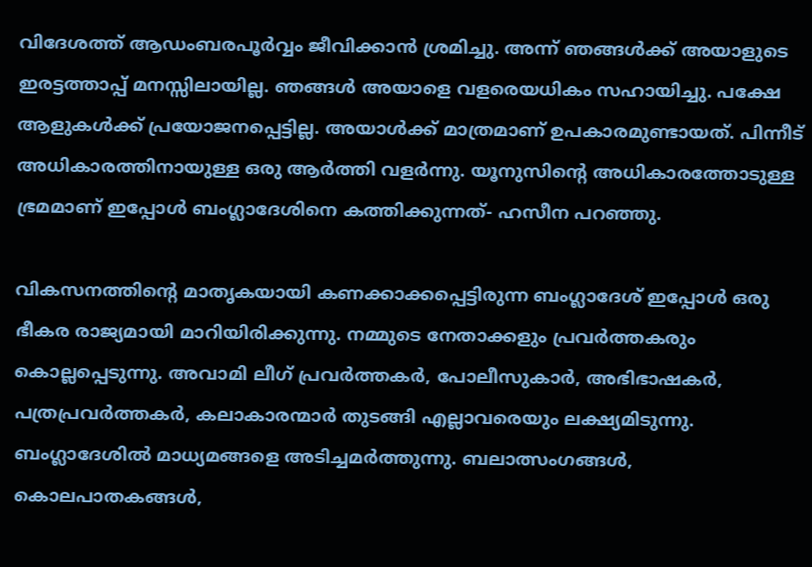വിദേശത്ത് ആഡംബരപൂർവ്വം ജീവിക്കാൻ ശ്രമിച്ചു. അന്ന് ഞങ്ങൾക്ക് അയാളുടെ ഇരട്ടത്താപ്പ് മനസ്സിലായില്ല. ഞങ്ങൾ അയാളെ വളരെയധികം സഹായിച്ചു. പക്ഷേ ആളുകൾക്ക് പ്രയോജനപ്പെട്ടില്ല. അയാൾക്ക് മാത്രമാണ് ഉപകാരമുണ്ടായത്. പിന്നീട് അധികാരത്തിനായുള്ള ഒരു ആർത്തി വളർന്നു. യൂനുസിന്റെ അധികാരത്തോടുള്ള ഭ്രമമാണ് ഇപ്പോൾ ബംഗ്ലാദേശിനെ കത്തിക്കുന്നത്- ഹസീന പറഞ്ഞു.

വികസനത്തിന്റെ മാതൃകയായി കണക്കാക്കപ്പെട്ടിരുന്ന ബംഗ്ലാദേശ് ഇപ്പോൾ ഒരു ഭീകര രാജ്യമായി മാറിയിരിക്കുന്നു. നമ്മുടെ നേതാക്കളും പ്രവർത്തകരും കൊല്ലപ്പെടുന്നു. അവാമി ലീഗ് പ്രവർത്തകർ, പോലീസുകാർ, അഭിഭാഷകർ, പത്രപ്രവർത്തകർ, കലാകാരന്മാർ തുടങ്ങി എല്ലാവരെയും ലക്ഷ്യമിടുന്നു. ബംഗ്ലാദേശിൽ മാധ്യമങ്ങളെ അടിച്ചമർത്തുന്നു. ബലാത്സംഗങ്ങൾ, കൊലപാതകങ്ങൾ,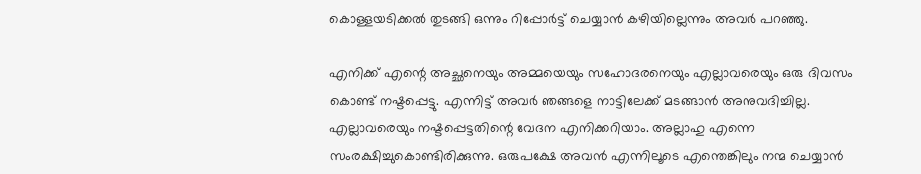കൊള്ളയടിക്കൽ തുടങ്ങി ഒന്നും റിപ്പോർട്ട് ചെയ്യാൻ കഴിയില്ലെന്നും അവർ പറഞ്ഞു.

എനിക്ക് എന്റെ അച്ഛനെയും അമ്മയെയും സഹോദരനെയും എല്ലാവരെയും ഒരു ദിവസം കൊണ്ട് നഷ്ടപ്പെട്ടു. എന്നിട്ട് അവർ ഞങ്ങളെ നാട്ടിലേക്ക് മടങ്ങാൻ അനുവദിച്ചില്ല. എല്ലാവരെയും നഷ്ടപ്പെട്ടതിന്റെ വേദന എനിക്കറിയാം. അല്ലാഹു എന്നെ സംരക്ഷിച്ചുകൊണ്ടിരിക്കുന്നു. ഒരുപക്ഷേ അവൻ എന്നിലൂടെ എന്തെങ്കിലും നന്മ ചെയ്യാൻ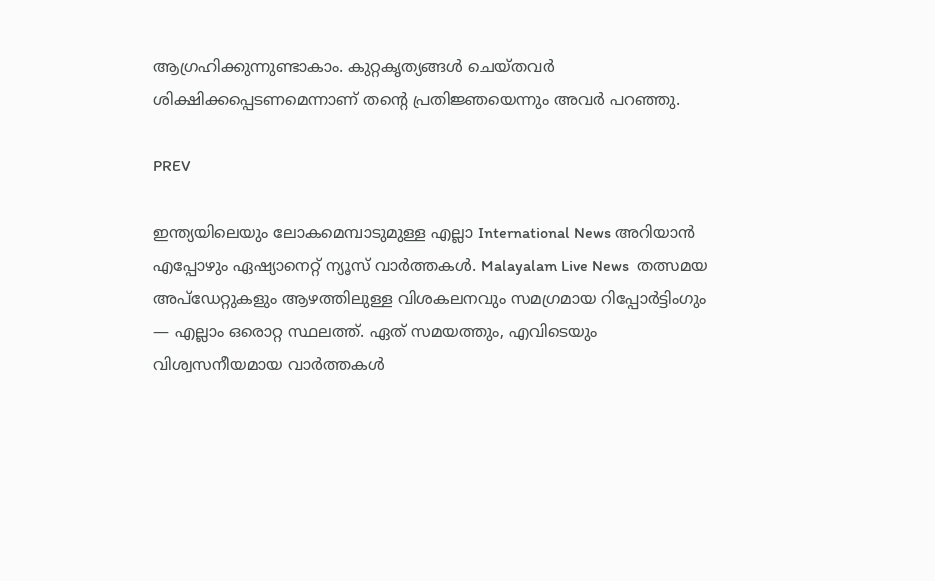ആഗ്രഹിക്കുന്നുണ്ടാകാം. കുറ്റകൃത്യങ്ങൾ ചെയ്തവർ ശിക്ഷിക്കപ്പെടണമെന്നാണ് തന്റെ പ്രതിജ്ഞയെന്നും അവർ പറഞ്ഞു.

PREV

ഇന്ത്യയിലെയും ലോകമെമ്പാടുമുള്ള എല്ലാ International News അറിയാൻ എപ്പോഴും ഏഷ്യാനെറ്റ് ന്യൂസ് വാർത്തകൾ. Malayalam Live News  തത്സമയ അപ്‌ഡേറ്റുകളും ആഴത്തിലുള്ള വിശകലനവും സമഗ്രമായ റിപ്പോർട്ടിംഗും — എല്ലാം ഒരൊറ്റ സ്ഥലത്ത്. ഏത് സമയത്തും, എവിടെയും വിശ്വസനീയമായ വാർത്തകൾ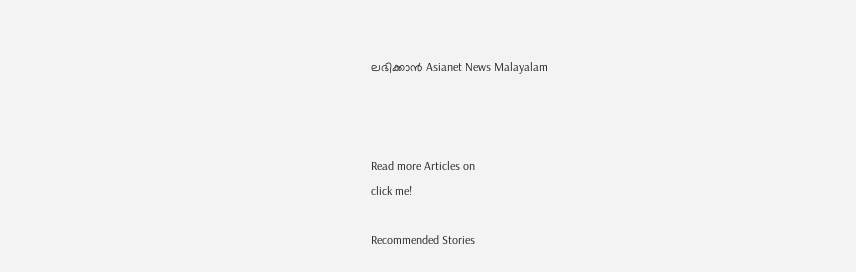ലഭിക്കാൻ Asianet News Malayalam



Read more Articles on
click me!

Recommended Stories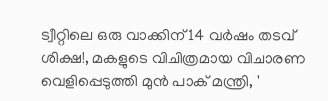ട്വീറ്റിലെ ഒരു വാക്കിന് 14 വർഷം തടവ് ശിക്ഷ!, മകളുടെ വിചിത്രമായ വിചാരണ വെളിപ്പെടുത്തി മുൻ പാക് മന്ത്രി, '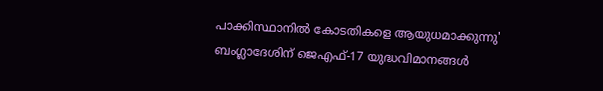പാക്കിസ്ഥാനിൽ കോടതികളെ ആയുധമാക്കുന്നു'
ബംഗ്ലാദേശിന് ജെഎഫ്-17 യുദ്ധവിമാനങ്ങൾ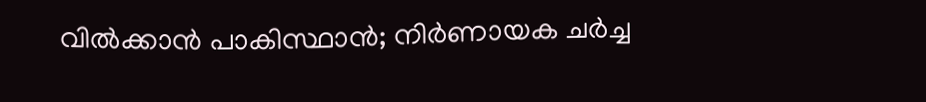വിൽക്കാൻ പാകിസ്ഥാൻ; നിർണായക ചർച്ച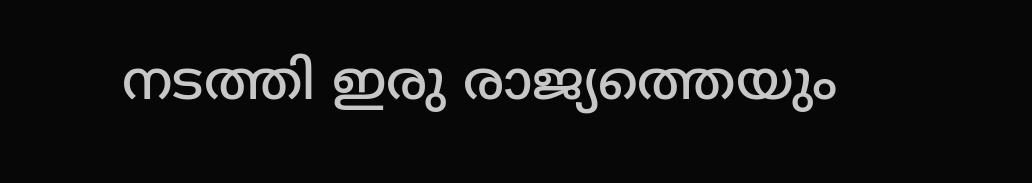നടത്തി ഇരു രാജ്യത്തെയും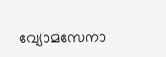വ്യോമസേനാ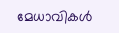മേധാവികൾ